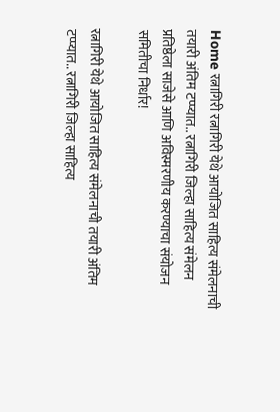Home रत्नागिरी रत्नागिरी येथे आयोजित साहित्य संमेलनाची तयारी अंतिम टप्प्यात.. रत्नागिरी जिल्हा साहित्य संमेलन प्रतिष्ठेला साजेसे आणि अविस्मरणीय करण्याचा संयोजन समितीचा निर्धार!

रत्नागिरी येथे आयोजित साहित्य संमेलनाची तयारी अंतिम टप्प्यात.. रत्नागिरी जिल्हा साहित्य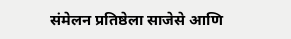संमेलन प्रतिष्ठेला साजेसे आणि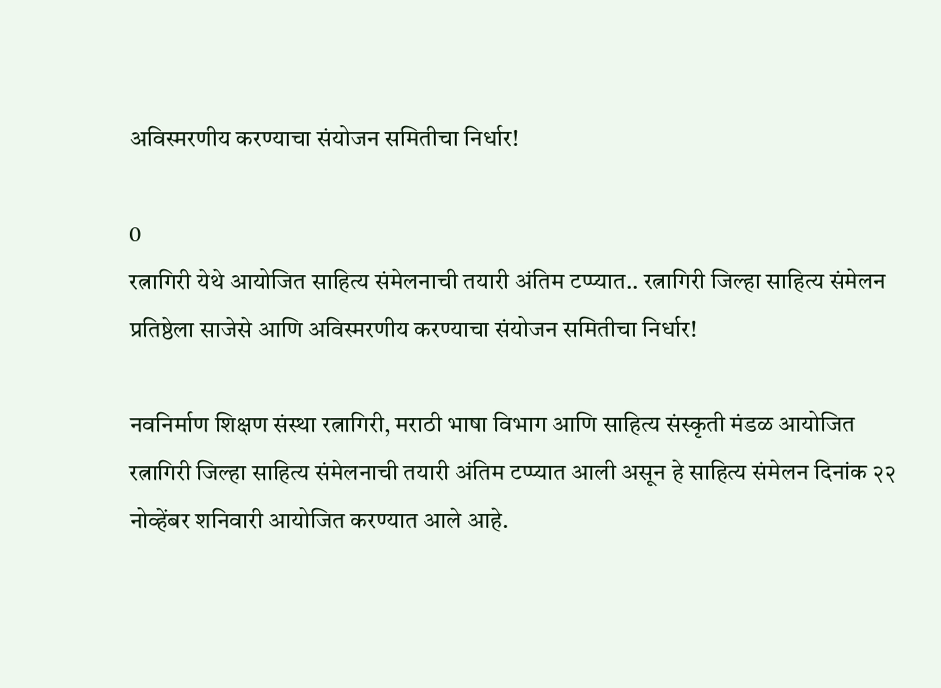अविस्मरणीय करण्याचा संयोजन समितीचा निर्धार!

0
रत्नागिरी येथे आयोजित साहित्य संमेलनाची तयारी अंतिम टप्प्यात.. रत्नागिरी जिल्हा साहित्य संमेलन प्रतिष्ठेला साजेसे आणि अविस्मरणीय करण्याचा संयोजन समितीचा निर्धार!

नवनिर्माण शिक्षण संस्था रत्नागिरी, मराठी भाषा विभाग आणि साहित्य संस्कृती मंडळ आयोजित रत्नागिरी जिल्हा साहित्य संमेलनाची तयारी अंतिम टप्प्यात आली असून हे साहित्य संमेलन दिनांक २२ नोव्हेंबर शनिवारी आयोजित करण्यात आले आहे.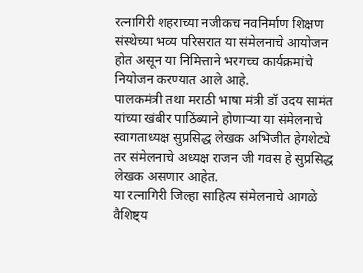रत्नागिरी शहराच्या नजीकच नवनिर्माण शिक्षण संस्थेच्या भव्य परिसरात या संमेलनाचे आयोजन होत असून या निमित्ताने भरगच्च कार्यक्रमांचे नियोजन करण्यात आले आहे.
पालकमंत्री तथा मराठी भाषा मंत्री डॉ उदय सामंत यांच्या खंबीर पाठिंब्याने होणाऱ्या या संमेलनाचे स्वागताध्यक्ष सुप्रसिद्ध लेखक अभिजीत हेगशेट्ये तर संमेलनाचे अध्यक्ष राजन जी गवस हे सुप्रसिद्ध लेखक असणार आहेत.
या रत्नागिरी जिल्हा साहित्य संमेलनाचे आगळे वैशिष्ट्य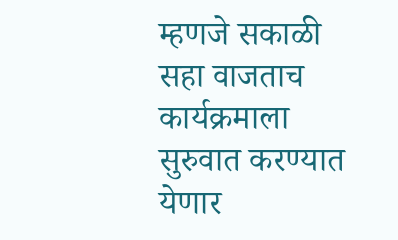म्हणजे सकाळी सहा वाजताच कार्यक्रमाला सुरुवात करण्यात येणार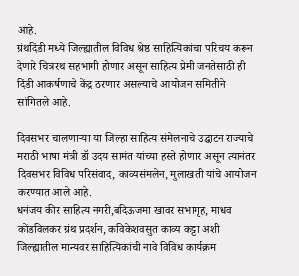आहे.
ग्रंथदिंडी मध्ये जिल्ह्यातील विविध श्रेष्ठ साहित्यिकांचा परिचय करून देणारे चित्ररथ सहभागी होणार असून साहित्य प्रेमी जनतेसाठी ही दिंडी आकर्षणाचे केंद्र ठरणार असल्याचे आयोजन समितीने सांगितले आहे.

दिवसभर चालणाऱ्या या जिल्हा साहित्य संमेलनाचे उद्घाटन राज्याचे मराठी भाषा मंत्री डॉ उदय सामंत यांच्या हस्ते होणार असून त्यानंतर दिवसभर विविध परिसंवाद, काव्यसंमलेन, मुलाखती यांचे आयोजन करण्यात आले आहे.
धनंजय कीर साहित्य नगरी,बदिऊजमा खावर सभागृह, माधव कोंडविलकर ग्रंथ प्रदर्शन, कविकेशवसुत काव्य कट्टा अशी जिल्ह्यातील मान्यवर साहित्यिकांची नावे विविध कार्यक्रम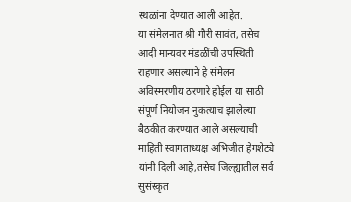स्थळांना देण्यात आली आहेत.
या संमेलनात श्री गौरी सावंत, तसेच आदी मान्यवर मंडळींची उपस्थिती राहणार असल्याने हे संमेलन अविस्मरणीय ठरणारे होईल या साठी संपूर्ण नियोजन नुकत्याच झालेल्या बैठकीत करण्यात आले असल्याची माहिती स्वागताध्यक्ष अभिजीत हेगशेट्ये यांनी दिली आहे,तसेच जिल्ह्यातील सर्व सुसंस्कृत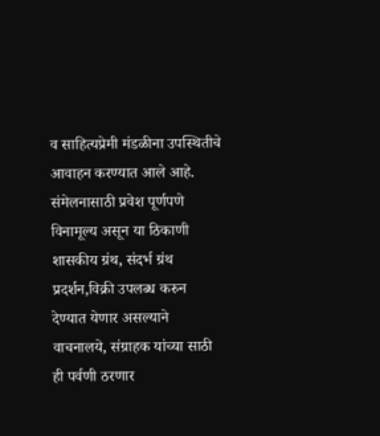व साहित्यप्रेमी मंडळीना उपस्थितीचे आवाहन करण्यात आले आहे.
संमेलनासाठी प्रवेश पूर्णपणे विनामूल्य असून या ठिकाणी शासकीय ग्रंथ, संदर्भ ग्रंथ प्रदर्शन,विक्री उपलब्ध करुन देण्यात येणार असल्याने वाचनालये, संग्राहक यांच्या साठी ही पर्वणी ठरणार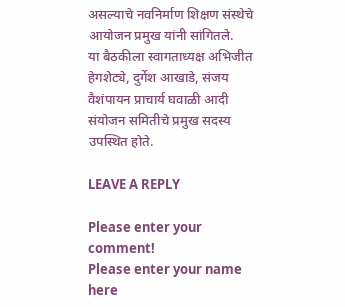असल्याचे नवनिर्माण शिक्षण संस्थेचे आयोजन प्रमुख यांनी सांगितले.
या बैठकीला स्वागताध्यक्ष अभिजीत हेगशेट्ये, दुर्गेश आखाडे, संजय वैशंपायन प्राचार्य घवाळी आदी संयोजन समितीचे प्रमुख सदस्य उपस्थित होते.

LEAVE A REPLY

Please enter your comment!
Please enter your name here